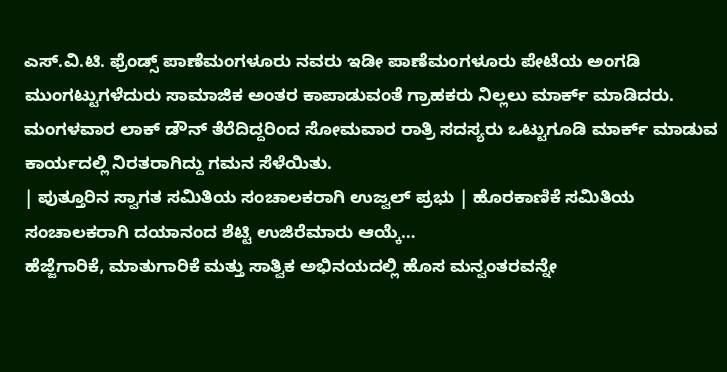ಎಸ್.ವಿ.ಟಿ. ಫ್ರೆಂಡ್ಸ್ ಪಾಣೆಮಂಗಳೂರು ನವರು ಇಡೀ ಪಾಣೆಮಂಗಳೂರು ಪೇಟೆಯ ಅಂಗಡಿ ಮುಂಗಟ್ಟುಗಳೆದುರು ಸಾಮಾಜಿಕ ಅಂತರ ಕಾಪಾಡುವಂತೆ ಗ್ರಾಹಕರು ನಿಲ್ಲಲು ಮಾರ್ಕ್ ಮಾಡಿದರು. ಮಂಗಳವಾರ ಲಾಕ್ ಡೌನ್ ತೆರೆದಿದ್ದರಿಂದ ಸೋಮವಾರ ರಾತ್ರಿ ಸದಸ್ಯರು ಒಟ್ಟುಗೂಡಿ ಮಾರ್ಕ್ ಮಾಡುವ ಕಾರ್ಯದಲ್ಲಿ ನಿರತರಾಗಿದ್ದು ಗಮನ ಸೆಳೆಯಿತು.
| ಪುತ್ತೂರಿನ ಸ್ವಾಗತ ಸಮಿತಿಯ ಸಂಚಾಲಕರಾಗಿ ಉಜ್ವಲ್ ಪ್ರಭು | ಹೊರಕಾಣಿಕೆ ಸಮಿತಿಯ ಸಂಚಾಲಕರಾಗಿ ದಯಾನಂದ ಶೆಟ್ಟಿ ಉಜಿರೆಮಾರು ಆಯ್ಕೆ…
ಹೆಜ್ಜೆಗಾರಿಕೆ, ಮಾತುಗಾರಿಕೆ ಮತ್ತು ಸಾತ್ವಿಕ ಅಭಿನಯದಲ್ಲಿ ಹೊಸ ಮನ್ವಂತರವನ್ನೇ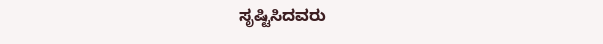ಸೃಷ್ಟಿಸಿದವರು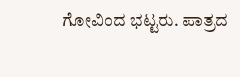ಗೋವಿಂದ ಭಟ್ಟರು. ಪಾತ್ರದ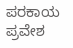ಪರಕಾಯ ಪ್ರವೇಶ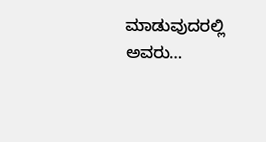ಮಾಡುವುದರಲ್ಲಿ ಅವರು…